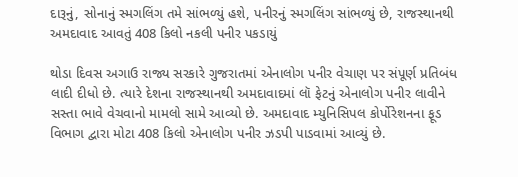દારૂનું, સોનાનું સ્મગલિંગ તમે સાંભળ્યું હશે, પનીરનું સ્મગલિંગ સાંભળ્યું છે, રાજસ્થાનથી અમદાવાદ આવતું 408 કિલો નકલી પનીર પકડાયું

થોડા દિવસ અગાઉ રાજ્ય સરકારે ગુજરાતમાં એનાલોગ પનીર વેચાણ પર સંપૂર્ણ પ્રતિબંધ લાદી દીધો છે. ત્યારે દેશના રાજસ્થાનથી અમદાવાદમાં લૉ ફેટનું એનાલોગ પનીર લાવીને સસ્તા ભાવે વેચવાનો મામલો સામે આવ્યો છે. અમદાવાદ મ્યુનિસિપલ કોર્પોરેશનના ફૂડ વિભાગ દ્વારા મોટા 408 કિલો એનાલોગ પનીર ઝડપી પાડવામાં આવ્યું છે.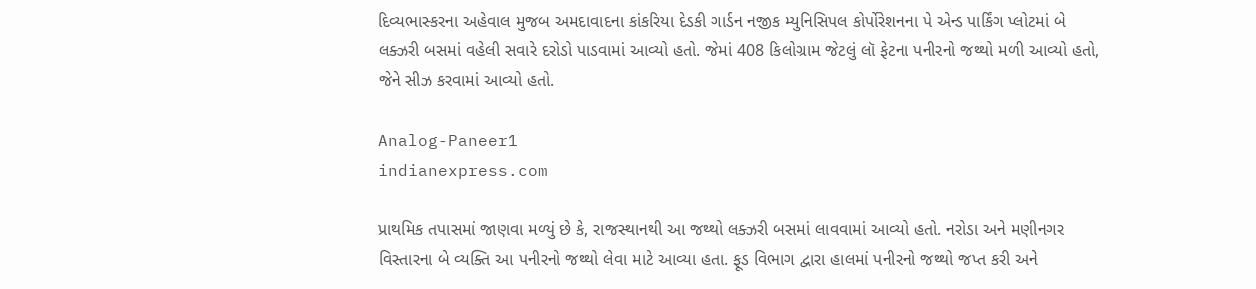દિવ્યભાસ્કરના અહેવાલ મુજબ અમદાવાદના કાંકરિયા દેડકી ગાર્ડન નજીક મ્યુનિસિપલ કોર્પોરેશનના પે એન્ડ પાર્કિંગ પ્લોટમાં બે લક્ઝરી બસમાં વહેલી સવારે દરોડો પાડવામાં આવ્યો હતો. જેમાં 408 કિલોગ્રામ જેટલું લૉ ફેટના પનીરનો જથ્થો મળી આવ્યો હતો, જેને સીઝ કરવામાં આવ્યો હતો.

Analog-Paneer1
indianexpress.com

પ્રાથમિક તપાસમાં જાણવા મળ્યું છે કે, રાજસ્થાનથી આ જથ્થો લક્ઝરી બસમાં લાવવામાં આવ્યો હતો. નરોડા અને મણીનગર વિસ્તારના બે વ્યક્તિ આ પનીરનો જથ્થો લેવા માટે આવ્યા હતા. ફૂડ વિભાગ દ્વારા હાલમાં પનીરનો જથ્થો જપ્ત કરી અને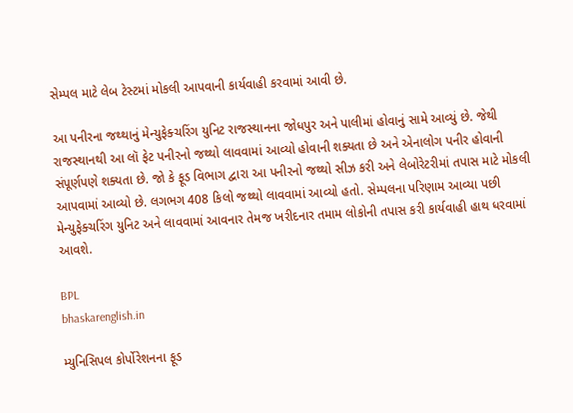સેમ્પલ માટે લેબ ટેસ્ટમાં મોકલી આપવાની કાર્યવાહી કરવામાં આવી છે.

આ પનીરના જથ્થાનું મેન્યુફેક્ચરિંગ યુનિટ રાજસ્થાનના જોધપુર અને પાલીમાં હોવાનું સામે આવ્યું છે. જેથી રાજસ્થાનથી આ લૉ ફેટ પનીરનો જથ્થો લાવવામાં આવ્યો હોવાની શક્યતા છે અને એનાલોગ પનીર હોવાની સંપૂર્ણપણે શક્યતા છે. જો કે ફૂડ વિભાગ દ્વારા આ પનીરનો જથ્થો સીઝ કરી અને લેબોરેટરીમાં તપાસ માટે મોકલી આપવામાં આવ્યો છે. લગભગ 408 કિલો જથ્થો લાવવામાં આવ્યો હતો. સેમ્પલના પરિણામ આવ્યા પછી મેન્યુફેક્ચરિંગ યુનિટ અને લાવવામાં આવનાર તેમજ ખરીદનાર તમામ લોકોની તપાસ કરી કાર્યવાહી હાથ ધરવામાં આવશે.

BPL
bhaskarenglish.in

મ્યુનિસિપલ કોર્પોરેશનના ફૂડ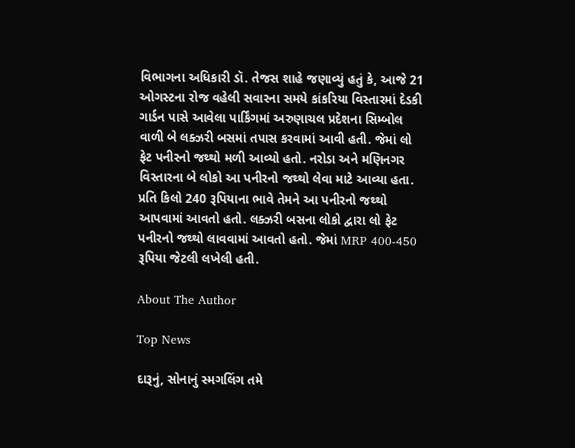વિભાગના અધિકારી ડૉ. તેજસ શાહે જણાવ્યું હતું કે, આજે 21 ઓગસ્ટના રોજ વહેલી સવારના સમયે કાંકરિયા વિસ્તારમાં દેડકી ગાર્ડન પાસે આવેલા પાર્કિંગમાં અરુણાચલ પ્રદેશના સિમ્બોલ વાળી બે લક્ઝરી બસમાં તપાસ કરવામાં આવી હતી. જેમાં લો ફેટ પનીરનો જથ્થો મળી આવ્યો હતો. નરોડા અને મણિનગર વિસ્તારના બે લોકો આ પનીરનો જથ્થો લેવા માટે આવ્યા હતા. પ્રતિ કિલો 240 રૂપિયાના ભાવે તેમને આ પનીરનો જથ્થો આપવામાં આવતો હતો. લક્ઝરી બસના લોકો દ્વારા લો ફેટ પનીરનો જથ્થો લાવવામાં આવતો હતો. જેમાં MRP 400-450 રૂપિયા જેટલી લખેલી હતી.

About The Author

Top News

દારૂનું, સોનાનું સ્મગલિંગ તમે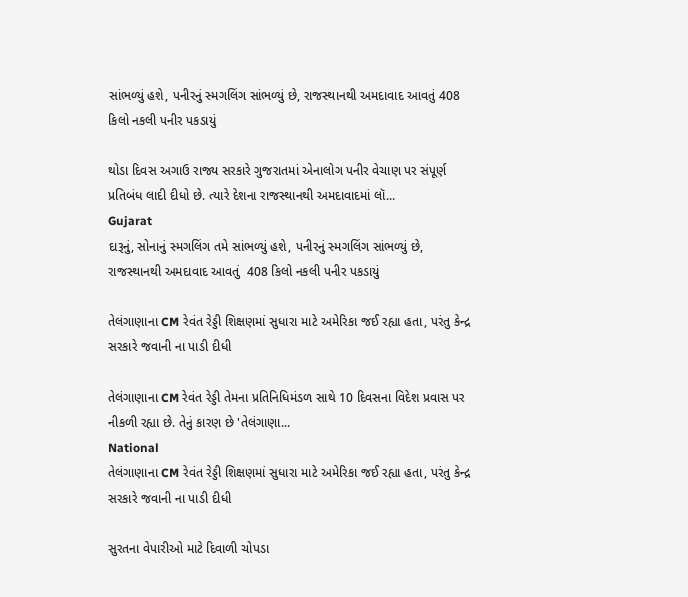સાંભળ્યું હશે, પનીરનું સ્મગલિંગ સાંભળ્યું છે, રાજસ્થાનથી અમદાવાદ આવતું 408 કિલો નકલી પનીર પકડાયું

થોડા દિવસ અગાઉ રાજ્ય સરકારે ગુજરાતમાં એનાલોગ પનીર વેચાણ પર સંપૂર્ણ પ્રતિબંધ લાદી દીધો છે. ત્યારે દેશના રાજસ્થાનથી અમદાવાદમાં લૉ...
Gujarat
દારૂનું, સોનાનું સ્મગલિંગ તમે સાંભળ્યું હશે, પનીરનું સ્મગલિંગ સાંભળ્યું છે, રાજસ્થાનથી અમદાવાદ આવતું  408 કિલો નકલી પનીર પકડાયું

તેલંગાણાના CM રેવંત રેડ્ડી શિક્ષણમાં સુધારા માટે અમેરિકા જઈ રહ્યા હતા, પરંતુ કેન્દ્ર સરકારે જવાની ના પાડી દીધી

તેલંગાણાના CM રેવંત રેડ્ડી તેમના પ્રતિનિધિમંડળ સાથે 10 દિવસના વિદેશ પ્રવાસ પર નીકળી રહ્યા છે. તેનું કારણ છે 'તેલંગાણા...
National
તેલંગાણાના CM રેવંત રેડ્ડી શિક્ષણમાં સુધારા માટે અમેરિકા જઈ રહ્યા હતા, પરંતુ કેન્દ્ર સરકારે જવાની ના પાડી દીધી

સુરતના વેપારીઓ માટે દિવાળી ચોપડા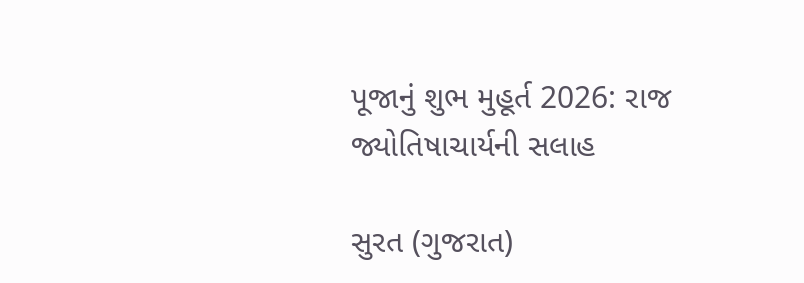પૂજાનું શુભ મુહૂર્ત 2026: રાજ જ્યોતિષાચાર્યની સલાહ

સુરત (ગુજરાત)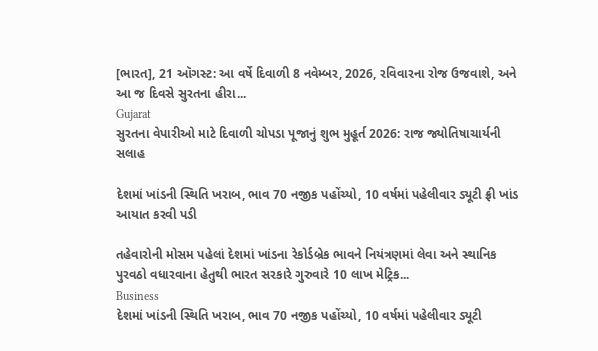[ભારત], 21 ઑગસ્ટ: આ વર્ષે દિવાળી 8 નવેમ્બર, 2026, રવિવારના રોજ ઉજવાશે, અને આ જ દિવસે સુરતના હીરા...
Gujarat
સુરતના વેપારીઓ માટે દિવાળી ચોપડા પૂજાનું શુભ મુહૂર્ત 2026: રાજ જ્યોતિષાચાર્યની સલાહ

દેશમાં ખાંડની સ્થિતિ ખરાબ, ભાવ 70 નજીક પહોંચ્યો, 10 વર્ષમાં પહેલીવાર ડ્યૂટી ફ્રી ખાંડ આયાત કરવી પડી

તહેવારોની મોસમ પહેલાં દેશમાં ખાંડના રેકોર્ડબ્રેક ભાવને નિયંત્રણમાં લેવા અને સ્થાનિક પુરવઠો વધારવાના હેતુથી ભારત સરકારે ગુરુવારે 10 લાખ મેટ્રિક...
Business
દેશમાં ખાંડની સ્થિતિ ખરાબ, ભાવ 70 નજીક પહોંચ્યો, 10 વર્ષમાં પહેલીવાર ડ્યૂટી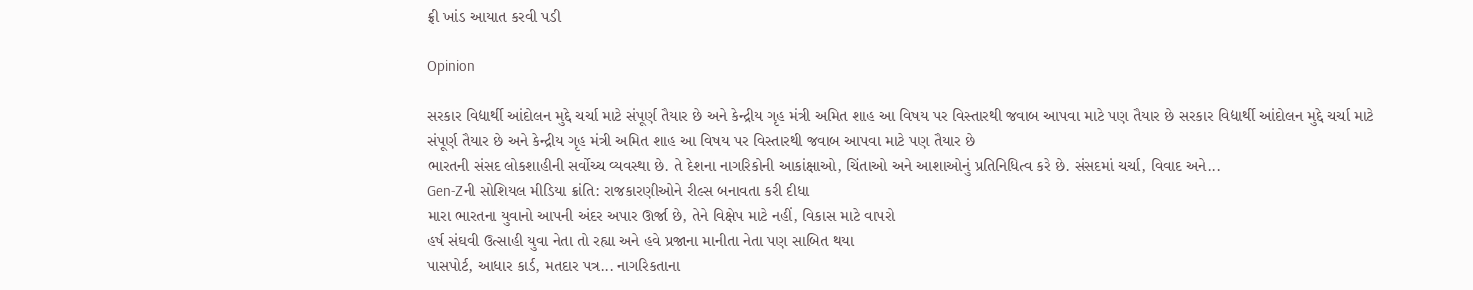ફ્રી ખાંડ આયાત કરવી પડી

Opinion

સરકાર વિદ્યાર્થી આંદોલન મુદ્દે ચર્ચા માટે સંપૂર્ણ તૈયાર છે અને કેન્દ્રીય ગૃહ મંત્રી અમિત શાહ આ વિષય પર વિસ્તારથી જવાબ આપવા માટે પણ તૈયાર છે સરકાર વિદ્યાર્થી આંદોલન મુદ્દે ચર્ચા માટે સંપૂર્ણ તૈયાર છે અને કેન્દ્રીય ગૃહ મંત્રી અમિત શાહ આ વિષય પર વિસ્તારથી જવાબ આપવા માટે પણ તૈયાર છે
ભારતની સંસદ લોકશાહીની સર્વોચ્ચ વ્યવસ્થા છે. તે દેશના નાગરિકોની આકાંક્ષાઓ, ચિંતાઓ અને આશાઓનું પ્રતિનિધિત્વ કરે છે. સંસદમાં ચર્ચા, વિવાદ અને...
Gen-Zની સોશિયલ મીડિયા ક્રાંતિ: રાજકારણીઓને રીલ્સ બનાવતા કરી દીધા
મારા ભારતના યુવાનો આપની અંદર અપાર ઊર્જા છે, તેને વિક્ષેપ માટે નહીં, વિકાસ માટે વાપરો
હર્ષ સંઘવી ઉત્સાહી યુવા નેતા તો રહ્યા અને હવે પ્રજાના માનીતા નેતા પણ સાબિત થયા
પાસપોર્ટ, આધાર કાર્ડ, મતદાર પત્ર... નાગરિકતાના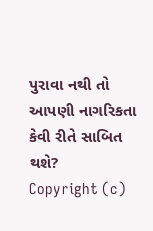પુરાવા નથી તો આપણી નાગરિકતા કેવી રીતે સાબિત થશે?
Copyright (c)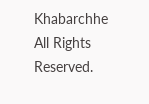Khabarchhe All Rights Reserved.